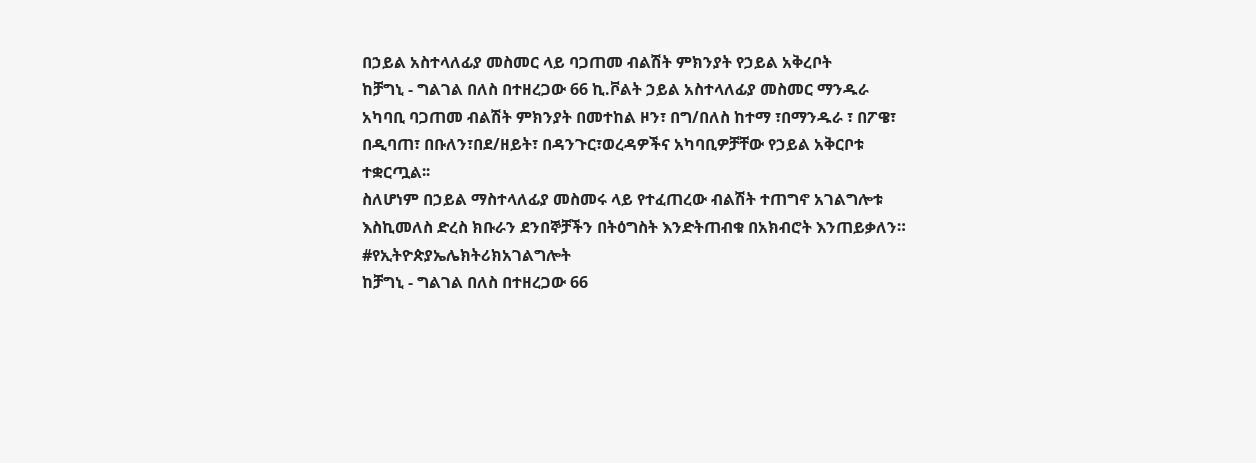በኃይል አስተላለፊያ መስመር ላይ ባጋጠመ ብልሽት ምክንያት የኃይል አቅረቦት
ከቻግኒ - ግልገል በለስ በተዘረጋው 66 ኪ.ቮልት ኃይል አስተላለፊያ መስመር ማንዱራ አካባቢ ባጋጠመ ብልሽት ምክንያት በመተከል ዞን፣ በግ/በለስ ከተማ ፣በማንዱራ ፣ በፖዌ፣ በዲባጠ፣ በቡለን፣በደ/ዘይት፣ በዳንጉር፣ወረዳዎችና አካባቢዎቻቸው የኃይል አቅርቦቱ ተቋርጧል፡፡
ስለሆነም በኃይል ማስተላለፊያ መስመሩ ላይ የተፈጠረው ብልሽት ተጠግኖ አገልግሎቱ እስኪመለስ ድረስ ክቡራን ደንበኞቻችን በትዕግስት እንድትጠብቁ በአክብሮት እንጠይቃለን።
#የኢትዮጵያኤሌክትሪክአገልግሎት
ከቻግኒ - ግልገል በለስ በተዘረጋው 66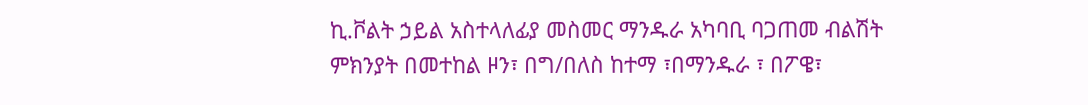ኪ.ቮልት ኃይል አስተላለፊያ መስመር ማንዱራ አካባቢ ባጋጠመ ብልሽት ምክንያት በመተከል ዞን፣ በግ/በለስ ከተማ ፣በማንዱራ ፣ በፖዌ፣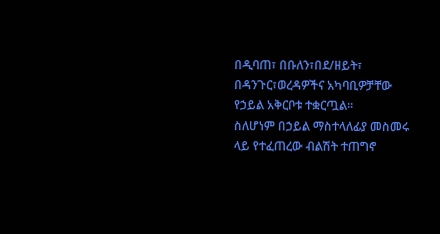በዲባጠ፣ በቡለን፣በደ/ዘይት፣ በዳንጉር፣ወረዳዎችና አካባቢዎቻቸው የኃይል አቅርቦቱ ተቋርጧል፡፡
ስለሆነም በኃይል ማስተላለፊያ መስመሩ ላይ የተፈጠረው ብልሽት ተጠግኖ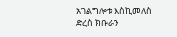አገልግሎቱ እስኪመለስ ድረስ ክቡራን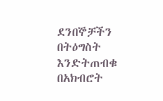ደንበኞቻችን በትዕግስት እንድትጠብቁ በአክብሮት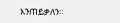እንጠይቃለን።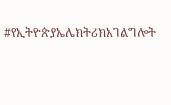#የኢትዮጵያኤሌክትሪክአገልግሎት